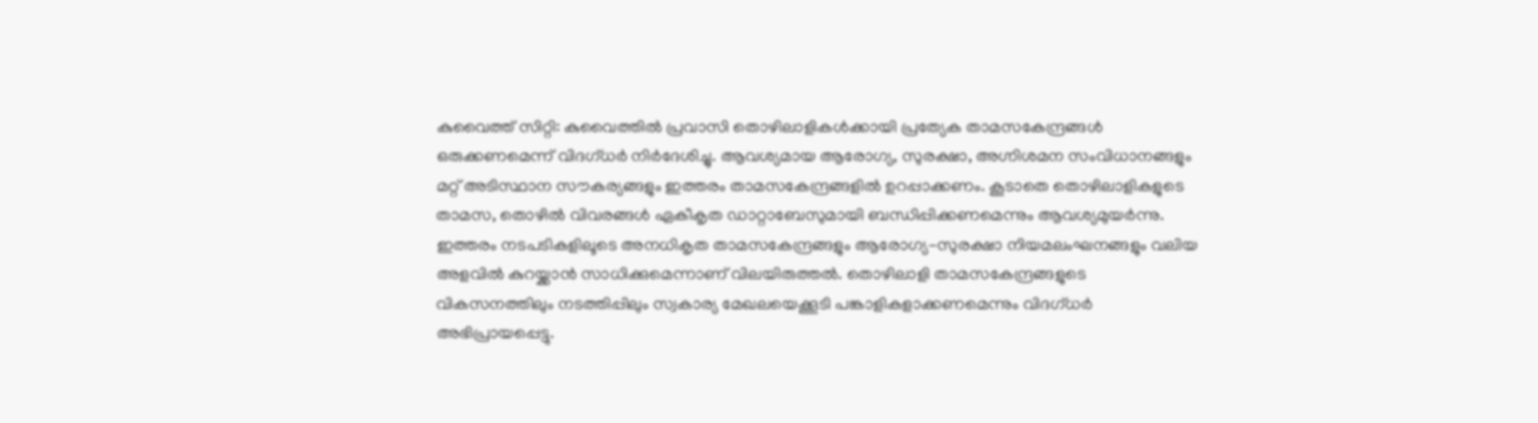കുവൈത്ത് സിറ്റി: കുവൈത്തിൽ പ്രവാസി തൊഴിലാളികൾക്കായി പ്രത്യേക താമസകേന്ദ്രങ്ങൾ ഒരുക്കണമെന്ന് വിദഗ്ധർ നിർദേശിച്ചു. ആവശ്യമായ ആരോഗ്യ, സുരക്ഷാ, അഗ്നിശമന സംവിധാനങ്ങളും മറ്റ് അടിസ്ഥാന സൗകര്യങ്ങളും ഇത്തരം താമസകേന്ദ്രങ്ങളിൽ ഉറപ്പാക്കണം. കൂടാതെ തൊഴിലാളികളുടെ താമസ, തൊഴിൽ വിവരങ്ങൾ ഏകീകൃത ഡാറ്റാബേസുമായി ബന്ധിപ്പിക്കണമെന്നും ആവശ്യമുയർന്നു.
ഇത്തരം നടപടികളിലൂടെ അനധികൃത താമസകേന്ദ്രങ്ങളും ആരോഗ്യ-സുരക്ഷാ നിയമലംഘനങ്ങളും വലിയ അളവിൽ കുറയ്ക്കാൻ സാധിക്കുമെന്നാണ് വിലയിരുത്തൽ. തൊഴിലാളി താമസകേന്ദ്രങ്ങളുടെ വികസനത്തിലും നടത്തിപ്പിലും സ്വകാര്യ മേഖലയെക്കൂടി പങ്കാളികളാക്കണമെന്നും വിദഗ്ധർ അഭിപ്രായപ്പെട്ടു.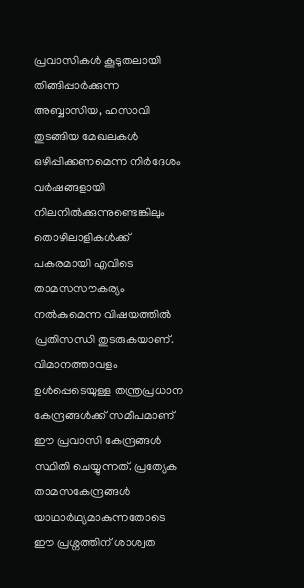പ്രവാസികൾ കൂടുതലായി തിങ്ങിപ്പാർക്കുന്ന അബ്ബാസിയ, ഹസാവി തുടങ്ങിയ മേഖലകൾ ഒഴിപ്പിക്കണമെന്ന നിർദേശം വർഷങ്ങളായി നിലനിൽക്കുന്നുണ്ടെങ്കിലും തൊഴിലാളികൾക്ക് പകരമായി എവിടെ താമസസൗകര്യം നൽകുമെന്ന വിഷയത്തിൽ പ്രതിസന്ധി തുടരുകയാണ്. വിമാനത്താവളം ഉൾപ്പെടെയുള്ള തന്ത്രപ്രധാന കേന്ദ്രങ്ങൾക്ക് സമീപമാണ് ഈ പ്രവാസി കേന്ദ്രങ്ങൾ സ്ഥിതി ചെയ്യുന്നത്. പ്രത്യേക താമസകേന്ദ്രങ്ങൾ യാഥാർഥ്യമാകുന്നതോടെ ഈ പ്രശ്നത്തിന് ശാശ്വത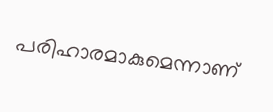പരിഹാരമാകുമെന്നാണ്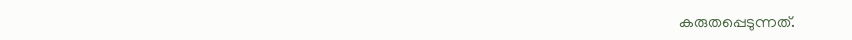കരുതപ്പെടുന്നത്.